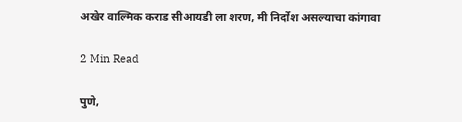अखेर वाल्मिक कराड सीआयडी ला शरण, मी निर्दोश असल्याचा कांगावा

2 Min Read

पुणे,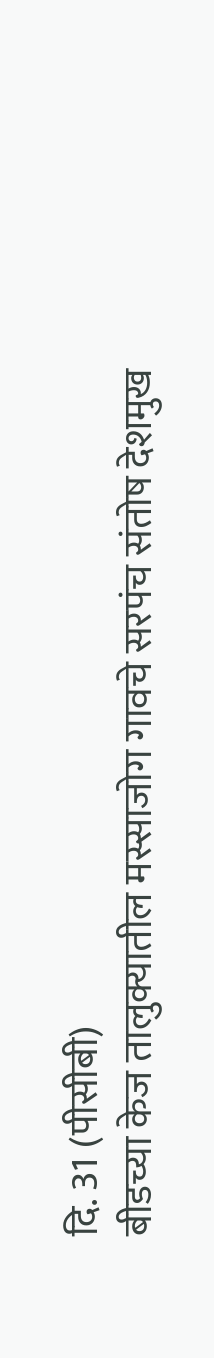दि. 31 (पीसीबी)
बीडच्या केज तालुक्यातील मस्साजोग गावचे सरपंच संतोष देशमुख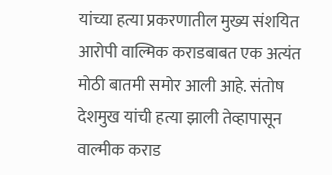यांच्या हत्या प्रकरणातील मुख्य संशयित आरोपी वाल्मिक कराडबाबत एक अत्यंत मोठी बातमी समोर आली आहे. संतोष देशमुख यांची हत्या झाली तेव्हापासून वाल्मीक कराड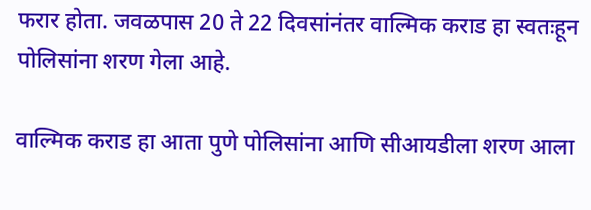फरार होता. जवळपास 20 ते 22 दिवसांनंतर वाल्मिक कराड हा स्वतःहून पोलिसांना शरण गेला आहे.

वाल्मिक कराड हा आता पुणे पोलिसांना आणि सीआयडीला शरण आला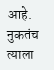आहे. नुकतंच त्याला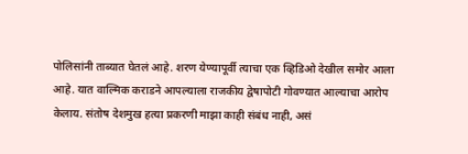पोलिसांनी ताब्यात घेतलं आहे. शरण येण्यापूर्वी त्याचा एक व्हिडिओ देखील समोर आला आहे. यात वाल्मिक कराडने आपल्याला राजकीय द्वेषापोटी गोवण्यात आल्याचा आरोप केलाय. संतोष देशमुख हत्या प्रकरणी माझा काही संबंध नाही, असं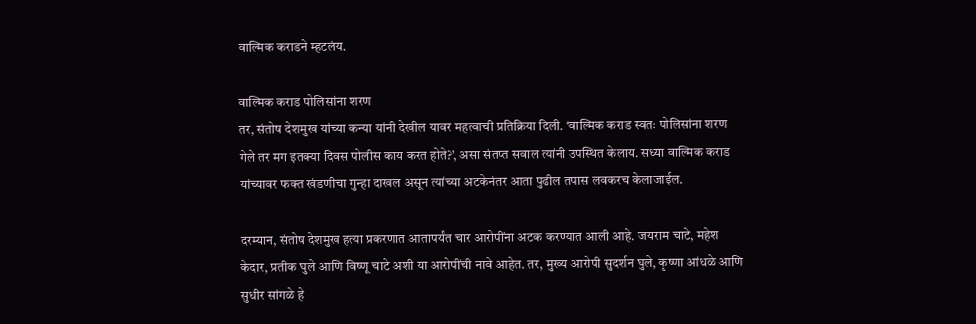वाल्मिक कराडने म्हटलंय.

वाल्मिक कराड पोलिसांना शरण
तर, संतोष देशमुख यांच्या कन्या यांनी देखील यावर महत्वाची प्रतिक्रिया दिली. ‘वाल्मिक कराड स्वतः पोलिसांना शरण गेले तर मग इतक्या दिवस पोलीस काय करत होते?’, असा संतप्त सवाल त्यांनी उपस्थित केलाय. सध्या वाल्मिक कराड यांच्यावर फक्त खंडणीचा गुन्हा दाखल असून त्यांच्या अटकेनंतर आता पुढील तपास लवकरच केलाजाईल.

दरम्यान, संतोष देशमुख हत्या प्रकरणात आतापर्यंत चार आरोपींना अटक करण्यात आली आहे. जयराम चाटे, महेश केदार, प्रतीक घुले आणि विष्णू चाटे अशी या आरोपींची नावे आहेत. तर, मुख्य आरोपी सुदर्शन घुले, कृष्णा आंधळे आणि सुधीर सांगळे हे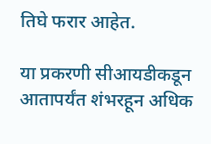तिघे फरार आहेत.

या प्रकरणी सीआयडीकडून आतापर्यंत शंभरहून अधिक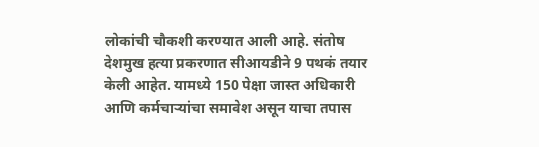लोकांची चौकशी करण्यात आली आहे. संतोष देशमुख हत्या प्रकरणात सीआयडीने 9 पथकं तयार केली आहेत. यामध्ये 150 पेक्षा जास्त अधिकारी आणि कर्मचाऱ्यांचा समावेश असून याचा तपास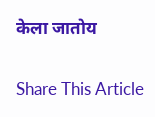केला जातोय

Share This Article